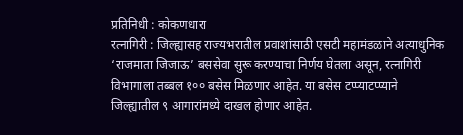प्रतिनिधी : कोकणधारा
रत्नागिरी : जिल्ह्यासह राज्यभरातील प्रवाशांसाठी एसटी महामंडळाने अत्याधुनिक ‘राजमाता जिजाऊ’ बससेवा सुरू करण्याचा निर्णय घेतला असून, रत्नागिरी विभागाला तब्बल १०० बसेस मिळणार आहेत. या बसेस टप्प्याटप्प्याने जिल्ह्यातील ९ आगारांमध्ये दाखल होणार आहेत.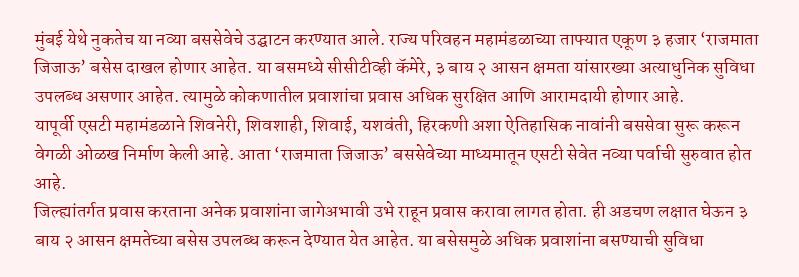मुंबई येथे नुकतेच या नव्या बससेवेचे उद्घाटन करण्यात आले. राज्य परिवहन महामंडळाच्या ताफ्यात एकूण ३ हजार ‘राजमाता जिजाऊ’ बसेस दाखल होणार आहेत. या बसमध्ये सीसीटीव्ही कॅमेरे, ३ बाय २ आसन क्षमता यांसारख्या अत्याधुनिक सुविधा उपलब्ध असणार आहेत. त्यामुळे कोकणातील प्रवाशांचा प्रवास अधिक सुरक्षित आणि आरामदायी होणार आहे.
यापूर्वी एसटी महामंडळाने शिवनेरी, शिवशाही, शिवाई, यशवंती, हिरकणी अशा ऐतिहासिक नावांनी बससेवा सुरू करून वेगळी ओळख निर्माण केली आहे. आता ‘राजमाता जिजाऊ’ बससेवेच्या माध्यमातून एसटी सेवेत नव्या पर्वाची सुरुवात होत आहे.
जिल्ह्यांतर्गत प्रवास करताना अनेक प्रवाशांना जागेअभावी उभे राहून प्रवास करावा लागत होता. ही अडचण लक्षात घेऊन ३ बाय २ आसन क्षमतेच्या बसेस उपलब्ध करून देण्यात येत आहेत. या बसेसमुळे अधिक प्रवाशांना बसण्याची सुविधा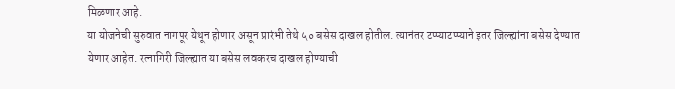मिळणार आहे.
या योजनेची सुरुवात नागपूर येथून होणार असून प्रारंभी तेथे ५० बसेस दाखल होतील. त्यानंतर टप्प्याटप्प्याने इतर जिल्ह्यांना बसेस देण्यात येणार आहेत. रत्नागिरी जिल्ह्यात या बसेस लवकरच दाखल होण्याची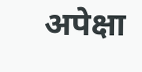अपेक्षा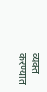व्यक्त करण्यात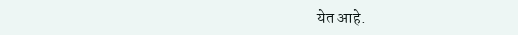येत आहे.